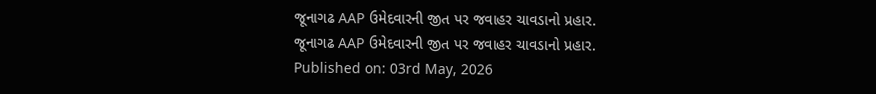જૂનાગઢ AAP ઉમેદવારની જીત પર જવાહર ચાવડાનો પ્રહાર.
જૂનાગઢ AAP ઉમેદવારની જીત પર જવાહર ચાવડાનો પ્રહાર.
Published on: 03rd May, 2026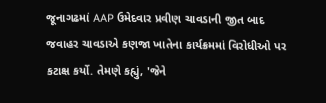જૂનાગઢમાં AAP ઉમેદવાર પ્રવીણ ચાવડાની જીત બાદ જવાહર ચાવડાએ કણજા ખાતેના કાર્યક્રમમાં વિરોધીઓ પર કટાક્ષ કર્યો. તેમણે કહ્યું, 'જેને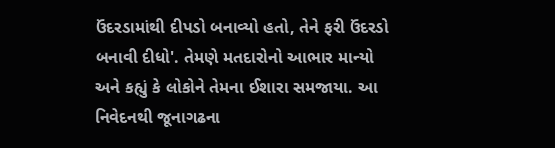ઉંદરડામાંથી દીપડો બનાવ્યો હતો, તેને ફરી ઉંદરડો બનાવી દીધો'. તેમણે મતદારોનો આભાર માન્યો અને કહ્યું કે લોકોને તેમના ઈશારા સમજાયા. આ નિવેદનથી જૂનાગઢના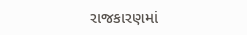રાજકારણમાં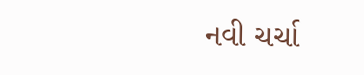નવી ચર્ચા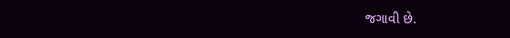જગાવી છે.